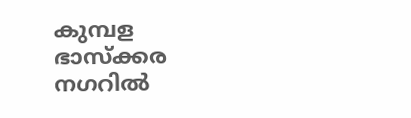കുമ്പള ഭാസ്‌ക്കര നഗറില്‍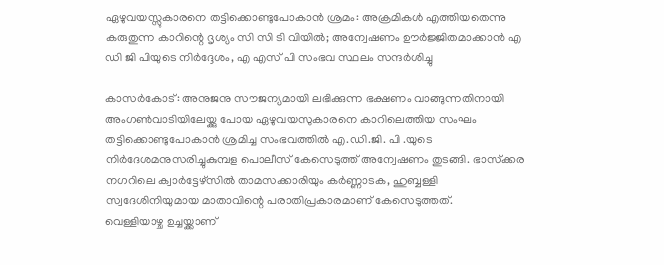ഏഴുവയസ്സുകാരനെ തട്ടിക്കൊണ്ടുപോകാന്‍ ശ്രമം: അക്രമികള്‍ എത്തിയതെന്നു കരുതുന്ന കാറിന്റെ ദൃശ്യം സി സി ടി വിയില്‍; അന്വേഷണം ഊര്‍ജ്ജിതമാക്കാന്‍ എ ഡി ജി പിയുടെ നിര്‍ദ്ദേശം, എ എസ് പി സംഭവ സ്ഥലം സന്ദര്‍ശിച്ചു

കാസര്‍കോട്: അനുജനു സൗജന്യമായി ലഭിക്കുന്ന ഭക്ഷണം വാങ്ങുന്നതിനായി അംഗണ്‍വാടിയിലേയ്ക്കു പോയ ഏഴുവയസുകാരനെ കാറിലെത്തിയ സംഘം തട്ടിക്കൊണ്ടുപോകാന്‍ ശ്രമിച്ച സംഭവത്തില്‍ എ.ഡി.ജി. പി .യുടെ നിർദേശമനുസരിച്ചുകുമ്പള പൊലീസ് കേസെടുത്ത് അന്വേഷണം തുടങ്ങി. ഭാസ്‌ക്കര നഗറിലെ ക്വാര്‍ട്ടേഴ്‌സില്‍ താമസക്കാരിയും കര്‍ണ്ണാടക, ഹുബ്ബള്ളി സ്വദേശിനിയുമായ മാതാവിന്റെ പരാതിപ്രകാരമാണ് കേസെടുത്തത്.
വെള്ളിയാഴ്ച ഉച്ചയ്ക്കാണ്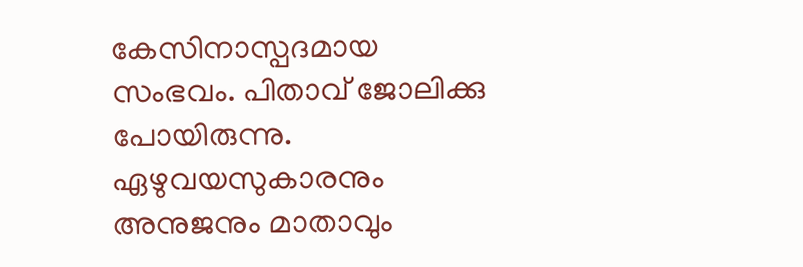കേസിനാസ്പദമായ സംഭവം. പിതാവ് ജോലിക്കു പോയിരുന്നു. ഏഴുവയസുകാരനും അനുജനും മാതാവും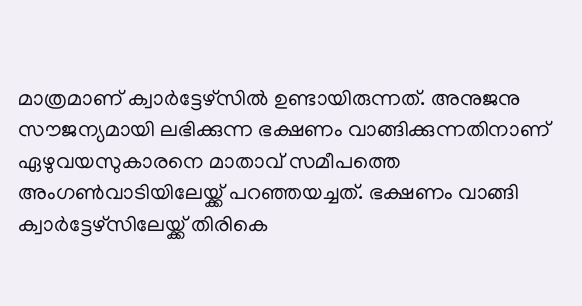മാത്രമാണ് ക്വാര്‍ട്ടേഴ്‌സില്‍ ഉണ്ടായിരുന്നത്. അനുജനു സൗജന്യമായി ലഭിക്കുന്ന ഭക്ഷണം വാങ്ങിക്കുന്നതിനാണ് ഏഴുവയസുകാരനെ മാതാവ് സമീപത്തെ അംഗണ്‍വാടിയിലേയ്ക്ക് പറഞ്ഞയച്ചത്. ഭക്ഷണം വാങ്ങി ക്വാര്‍ട്ടേഴ്‌സിലേയ്ക്ക് തിരികെ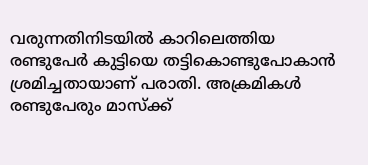വരുന്നതിനിടയില്‍ കാറിലെത്തിയ രണ്ടുപേര്‍ കുട്ടിയെ തട്ടികൊണ്ടുപോകാന്‍ ശ്രമിച്ചതായാണ് പരാതി. അക്രമികള്‍ രണ്ടുപേരും മാസ്‌ക്ക്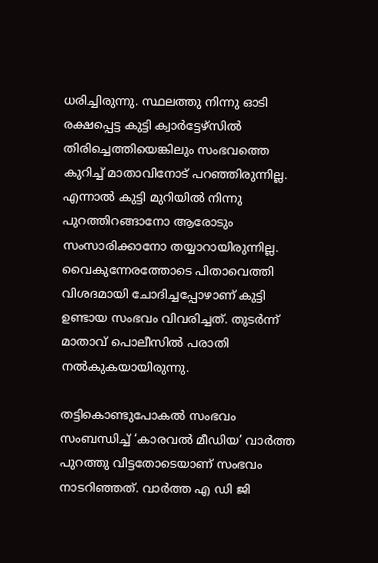ധരിച്ചിരുന്നു. സ്ഥലത്തു നിന്നു ഓടി രക്ഷപ്പെട്ട കുട്ടി ക്വാര്‍ട്ടേഴ്‌സില്‍ തിരിച്ചെത്തിയെങ്കിലും സംഭവത്തെ കുറിച്ച് മാതാവിനോട് പറഞ്ഞിരുന്നില്ല. എന്നാല്‍ കുട്ടി മുറിയില്‍ നിന്നു പുറത്തിറങ്ങാനോ ആരോടും സംസാരിക്കാനോ തയ്യാറായിരുന്നില്ല. വൈകുന്നേരത്തോടെ പിതാവെത്തി വിശദമായി ചോദിച്ചപ്പോഴാണ് കുട്ടി ഉണ്ടായ സംഭവം വിവരിച്ചത്. തുടര്‍ന്ന് മാതാവ് പൊലീസില്‍ പരാതി നല്‍കുകയായിരുന്നു.

തട്ടികൊണ്ടുപോകല്‍ സംഭവം സംബന്ധിച്ച് ‘കാരവല്‍ മീഡിയ’ വാര്‍ത്ത പുറത്തു വിട്ടതോടെയാണ് സംഭവം നാടറിഞ്ഞത്. വാര്‍ത്ത എ ഡി ജി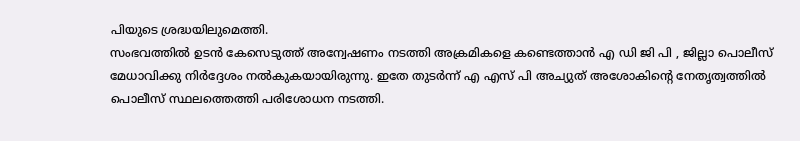പിയുടെ ശ്രദ്ധയിലുമെത്തി.
സംഭവത്തില്‍ ഉടന്‍ കേസെടുത്ത് അന്വേഷണം നടത്തി അക്രമികളെ കണ്ടെത്താന്‍ എ ഡി ജി പി , ജില്ലാ പൊലീസ് മേധാവിക്കു നിര്‍ദ്ദേശം നല്‍കുകയായിരുന്നു. ഇതേ തുടർന്ന് എ എസ് പി അച്യുത് അശോകിന്റെ നേതൃത്വത്തില്‍ പൊലീസ് സ്ഥലത്തെത്തി പരിശോധന നടത്തി.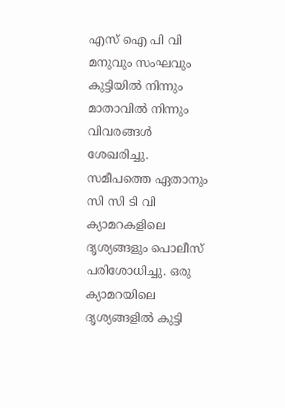എസ് ഐ പി വി മനുവും സംഘവും കുട്ടിയില്‍ നിന്നും മാതാവില്‍ നിന്നും വിവരങ്ങള്‍ ശേഖരിച്ചു. സമീപത്തെ ഏതാനും സി സി ടി വി ക്യാമറകളിലെ ദൃശ്യങ്ങളും പൊലീസ് പരിശോധിച്ചു. ഒരു ക്യാമറയിലെ ദൃശ്യങ്ങളില്‍ കുട്ടി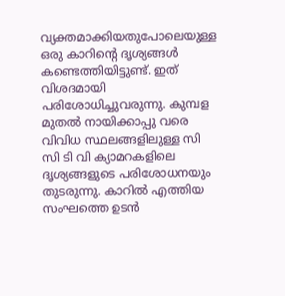വ്യക്തമാക്കിയതുപോലെയുള്ള ഒരു കാറിന്റെ ദൃശ്യങ്ങള്‍ കണ്ടെത്തിയിട്ടുണ്ട്. ഇത് വിശദമായി പരിശോധിച്ചുവരുന്നു. കുമ്പള മുതല്‍ നായിക്കാപ്പു വരെ വിവിധ സ്ഥലങ്ങളിലുള്ള സി സി ടി വി ക്യാമറകളിലെ ദൃശ്യങ്ങളുടെ പരിശോധനയും തുടരുന്നു. കാറില്‍ എത്തിയ സംഘത്തെ ഉടന്‍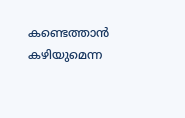കണ്ടെത്താന്‍ കഴിയുമെന്ന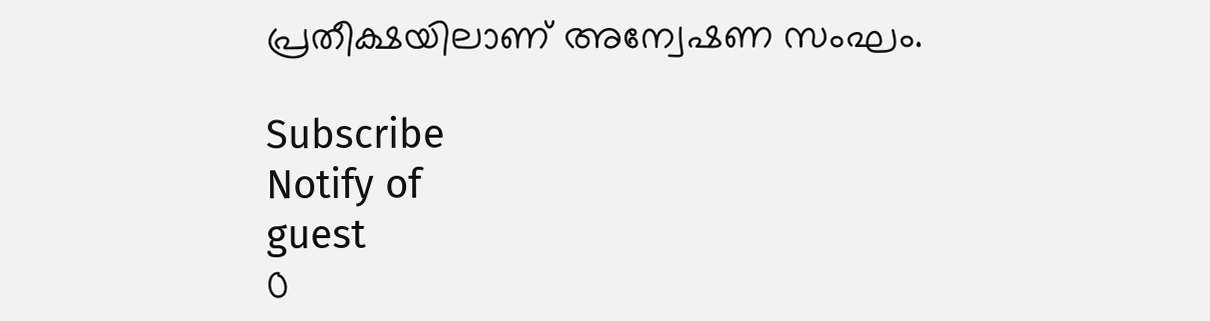പ്രതീക്ഷയിലാണ് അന്വേഷണ സംഘം.

Subscribe
Notify of
guest
0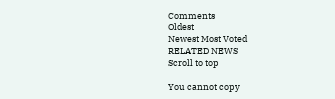Comments
Oldest
Newest Most Voted
RELATED NEWS
Scroll to top

You cannot copy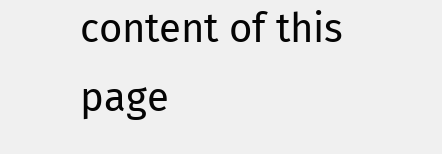content of this page